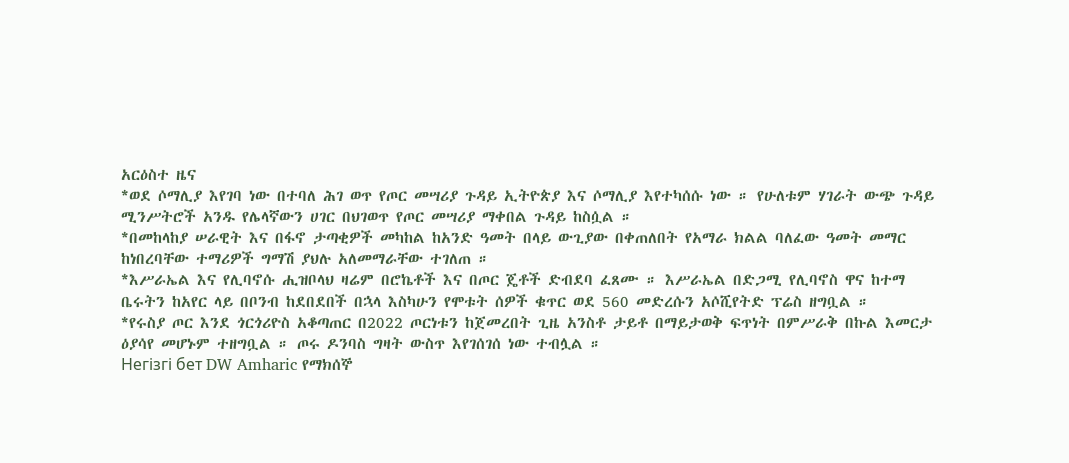አርዕስተ ዜና
*ወደ ሶማሊያ እየገባ ነው በተባለ ሕገ ወጥ የጦር መሣሪያ ጉዳይ ኢትዮጵያ እና ሶማሊያ እየተካሰሱ ነው ። የሁለቱም ሃገራት ውጭ ጉዳይ ሚንሥትሮች አንዱ የሌላኛውን ሀገር በህገወጥ የጦር መሣሪያ ማቀበል ጉዳይ ከስሷል ።
*በመከላከያ ሠራዊት እና በፋኖ ታጣቂዎች መካከል ከአንድ ዓመት በላይ ውጊያው በቀጠለበት የአማራ ክልል ባለፈው ዓመት መማር ከነበረባቸው ተማሪዎች ግማሽ ያህሉ አለመማራቸው ተገለጠ ።
*እሥራኤል እና የሊባኖሱ ሒዝቦላህ ዛሬም በሮኬቶች እና በጦር ጄቶች ድብደባ ፈጸሙ ። እሥራኤል በድጋሚ የሊባኖስ ዋና ከተማ ቤሩትን ከአየር ላይ በቦንብ ከደበደበች በኋላ እስካሁን የሞቱት ሰዎች ቁጥር ወደ 560 መድረሱን አሶሺየትድ ፕሬስ ዘግቧል ።
*የሩስያ ጦር እንደ ጎርጎሪዮስ አቆጣጠር በ2022 ጦርነቱን ከጀመረበት ጊዜ አንስቶ ታይቶ በማይታወቅ ፍጥነት በምሥራቅ በኩል እመርታ ዕያሳየ መሆኑም ተዘግቧል ። ጦሩ ዶንባስ ግዛት ውስጥ እየገሰገሰ ነው ተብሏል ።
Негізгі бет DW Amharic የማክሰኞ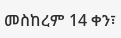መስከረም 14 ቀን፣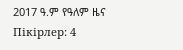2017 ዓ.ም የዓለም ዜና
Пікірлер: 4